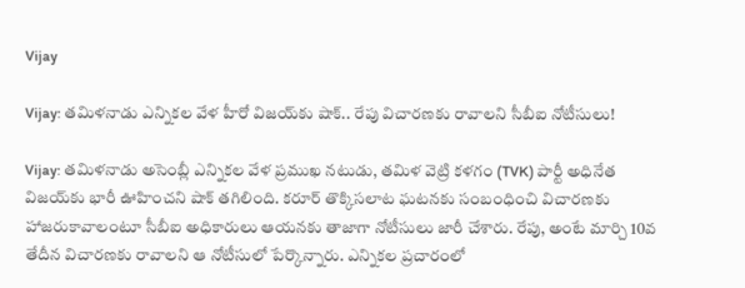Vijay

Vijay: తమిళనాడు ఎన్నికల వేళ హీరో విజయ్‌కు షాక్.. రేపు విచారణకు రావాలని సీబీఐ నోటీసులు!

Vijay: తమిళనాడు అసెంబ్లీ ఎన్నికల వేళ ప్రముఖ నటుడు, తమిళ వెట్రి కళగం (TVK) పార్టీ అధినేత విజయ్‌కు భారీ ఊహించని షాక్ తగిలింది. కరూర్ తొక్కిసలాట ఘటనకు సంబంధించి విచారణకు హాజరుకావాలంటూ సీబీఐ అధికారులు ఆయనకు తాజాగా నోటీసులు జారీ చేశారు. రేపు, అంటే మార్చి 10వ తేదీన విచారణకు రావాలని ఆ నోటీసులో పేర్కొన్నారు. ఎన్నికల ప్రచారంలో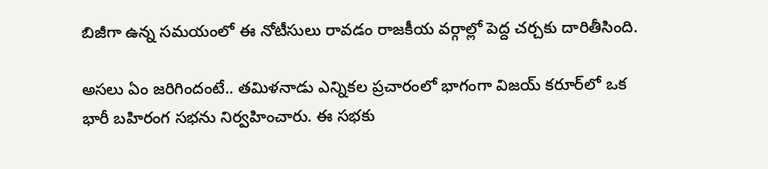బిజీగా ఉన్న సమయంలో ఈ నోటీసులు రావడం రాజకీయ వర్గాల్లో పెద్ద చర్చకు దారితీసింది.

అసలు ఏం జరిగిందంటే.. తమిళనాడు ఎన్నికల ప్రచారంలో భాగంగా విజయ్ కరూర్‌లో ఒక భారీ బహిరంగ సభను నిర్వహించారు. ఈ సభకు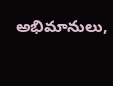అభిమానులు,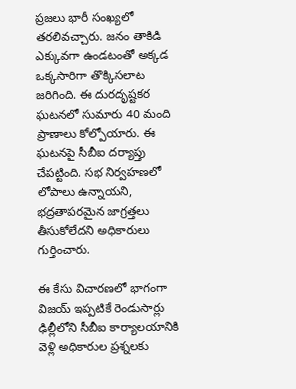ప్రజలు భారీ సంఖ్యలో తరలివచ్చారు. జనం తాకిడి ఎక్కువగా ఉండటంతో అక్కడ ఒక్కసారిగా తొక్కిసలాట జరిగింది. ఈ దురదృష్టకర ఘటనలో సుమారు 40 మంది ప్రాణాలు కోల్పోయారు. ఈ ఘటనపై సీబీఐ దర్యాప్తు చేపట్టింది. సభ నిర్వహణలో లోపాలు ఉన్నాయని, భద్రతాపరమైన జాగ్రత్తలు తీసుకోలేదని అధికారులు గుర్తించారు.

ఈ కేసు విచారణలో భాగంగా విజయ్ ఇప్పటికే రెండుసార్లు ఢిల్లీలోని సీబీఐ కార్యాలయానికి వెళ్లి అధికారుల ప్రశ్నలకు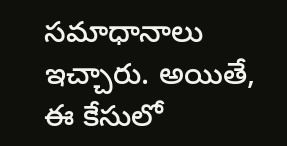సమాధానాలు ఇచ్చారు. అయితే, ఈ కేసులో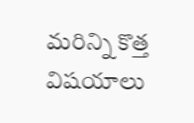మరిన్ని కొత్త విషయాలు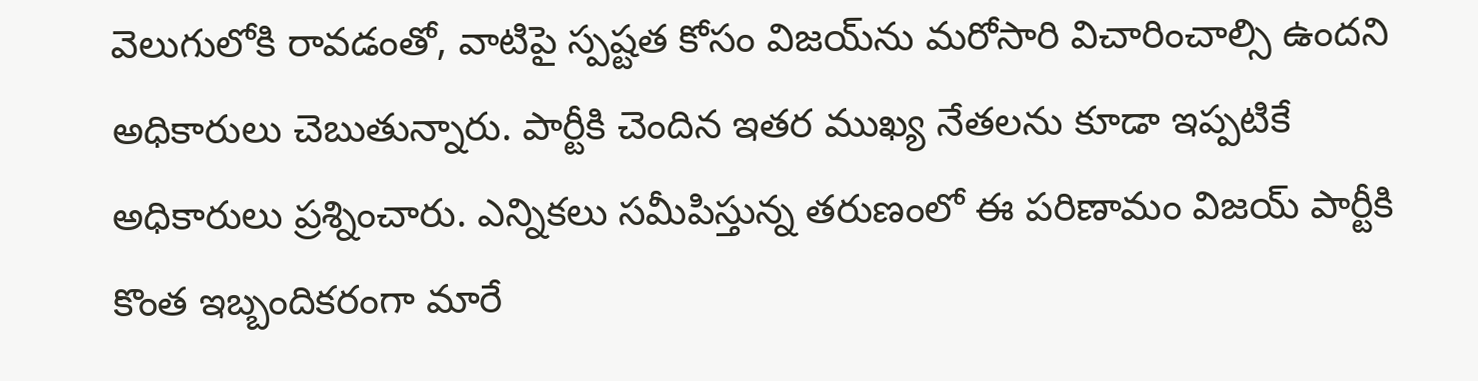వెలుగులోకి రావడంతో, వాటిపై స్పష్టత కోసం విజయ్‌ను మరోసారి విచారించాల్సి ఉందని అధికారులు చెబుతున్నారు. పార్టీకి చెందిన ఇతర ముఖ్య నేతలను కూడా ఇప్పటికే అధికారులు ప్రశ్నించారు. ఎన్నికలు సమీపిస్తున్న తరుణంలో ఈ పరిణామం విజయ్ పార్టీకి కొంత ఇబ్బందికరంగా మారే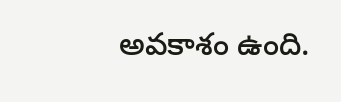అవకాశం ఉంది.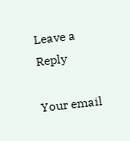Leave a Reply

Your email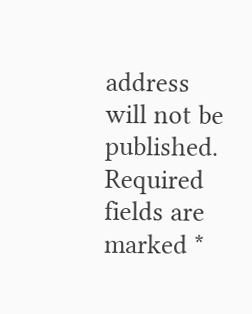address will not be published. Required fields are marked *